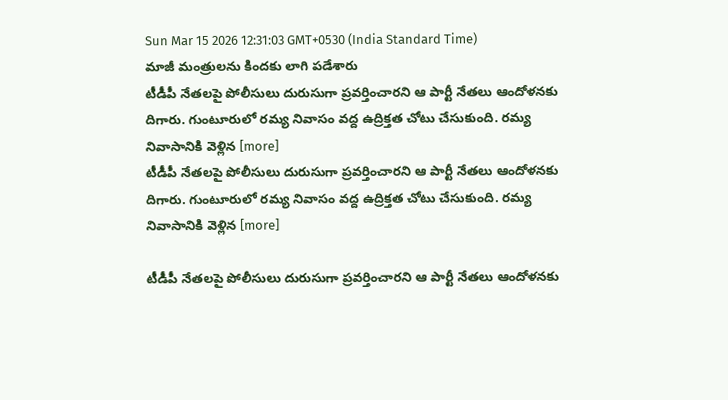Sun Mar 15 2026 12:31:03 GMT+0530 (India Standard Time)
మాజీ మంత్రులను కిందకు లాగి పడేశారు
టీడీపీ నేతలపై పోలీసులు దురుసుగా ప్రవర్తించారని ఆ పార్టీ నేతలు ఆందోళనకు దిగారు. గుంటూరులో రమ్య నివాసం వద్ద ఉద్రిక్తత చోటు చేసుకుంది. రమ్య నివాసానికి వెళ్లిన [more]
టీడీపీ నేతలపై పోలీసులు దురుసుగా ప్రవర్తించారని ఆ పార్టీ నేతలు ఆందోళనకు దిగారు. గుంటూరులో రమ్య నివాసం వద్ద ఉద్రిక్తత చోటు చేసుకుంది. రమ్య నివాసానికి వెళ్లిన [more]

టీడీపీ నేతలపై పోలీసులు దురుసుగా ప్రవర్తించారని ఆ పార్టీ నేతలు ఆందోళనకు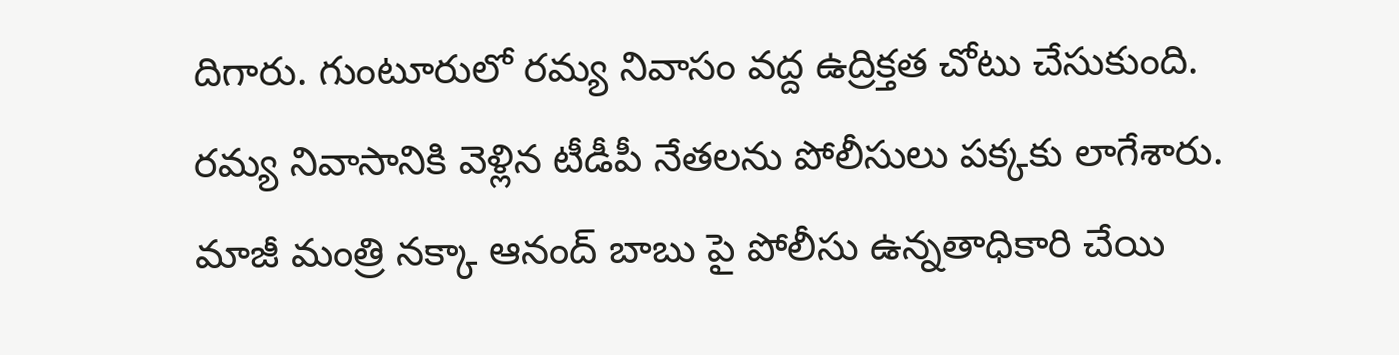దిగారు. గుంటూరులో రమ్య నివాసం వద్ద ఉద్రిక్తత చోటు చేసుకుంది. రమ్య నివాసానికి వెళ్లిన టీడీపీ నేతలను పోలీసులు పక్కకు లాగేశారు. మాజీ మంత్రి నక్కా ఆనంద్ బాబు పై పోలీసు ఉన్నతాధికారి చేయి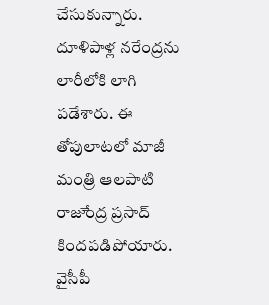చేసుకున్నారు. దూళిపాళ్ల నరేంద్రను లారీలోకి లాగి పడేశారు. ఈ తోపులాటలో మాజీ మంత్రి ఆలపాటి రాజుేంద్ర ప్రసాద్ కిందపడిపోయారు. వైసీపీ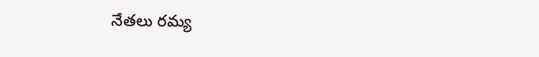నేతలు రమ్య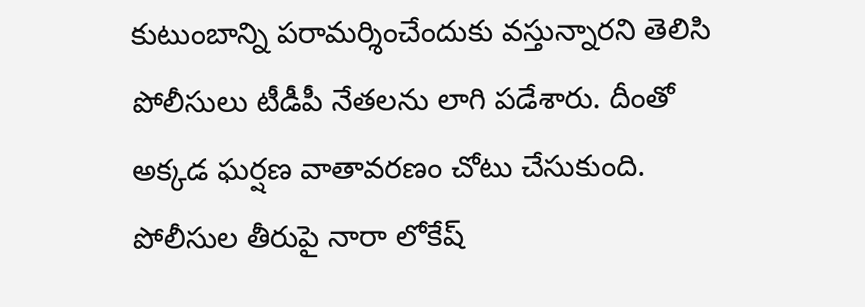కుటుంబాన్ని పరామర్శించేందుకు వస్తున్నారని తెలిసి పోలీసులు టీడీపీ నేతలను లాగి పడేశారు. దీంతో అక్కడ ఘర్షణ వాతావరణం చోటు చేసుకుంది. పోలీసుల తీరుపై నారా లోకేష్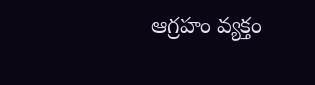ఆగ్రహం వ్యక్తం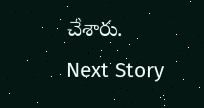చేశారు.
Next Story